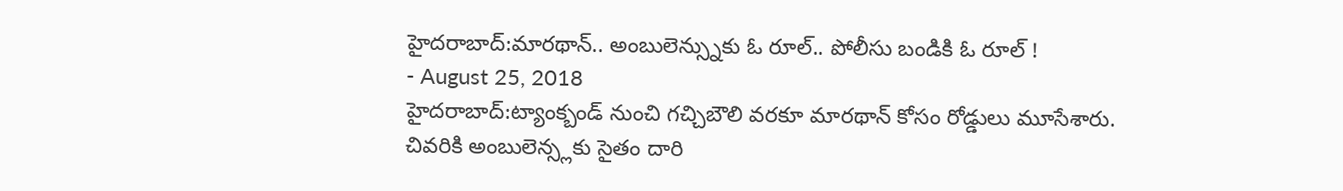హైదరాబాద్:మారథాన్.. అంబులెన్స్నుకు ఓ రూల్.. పోలీసు బండికి ఓ రూల్ !
- August 25, 2018
హైదరాబాద్:ట్యాంక్బండ్ నుంచి గచ్చిబౌలి వరకూ మారథాన్ కోసం రోడ్డులు మూసేశారు. చివరికి అంబులెన్స్లకు సైతం దారి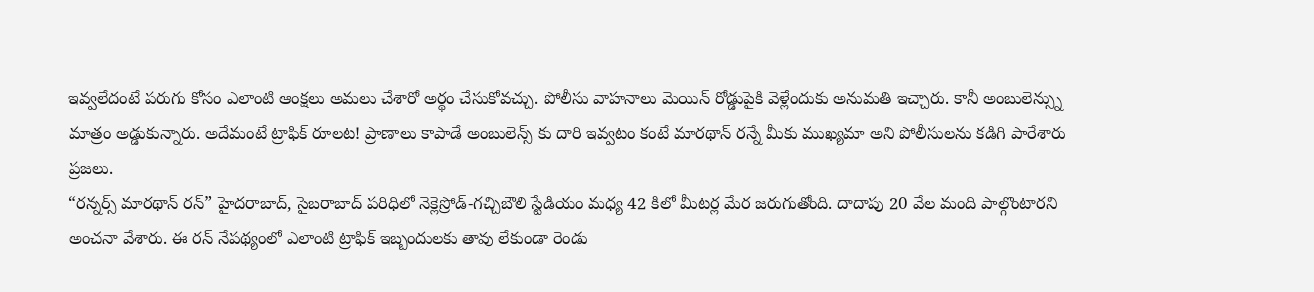ఇవ్వలేదంటే పరుగు కోసం ఎలాంటి ఆంక్షలు అమలు చేశారో అర్థం చేసుకోవచ్చు. పోలీసు వాహనాలు మెయిన్ రోడ్డుపైకి వెళ్లేందుకు అనుమతి ఇచ్చారు. కానీ అంబులెన్స్ను మాత్రం అడ్డుకున్నారు. అదేమంటే ట్రాఫిక్ రూలట! ప్రాణాలు కాపాడే అంబులెన్స్ కు దారి ఇవ్వటం కంటే మారథాన్ రన్నే మీకు ముఖ్యమా అని పోలీసులను కడిగి పారేశారు ప్రజలు.
“రన్నర్స్ మారథాన్ రన్” హైదరాబాద్, సైబరాబాద్ పరిధిలో నెక్లెస్రోడ్-గచ్చిబౌలి స్టేడియం మధ్య 42 కిలో మీటర్ల మేర జరుగుతోంది. దాదాపు 20 వేల మంది పాల్గొంటారని అంచనా వేశారు. ఈ రన్ నేపథ్యంలో ఎలాంటి ట్రాఫిక్ ఇబ్బందులకు తావు లేకుండా రెండు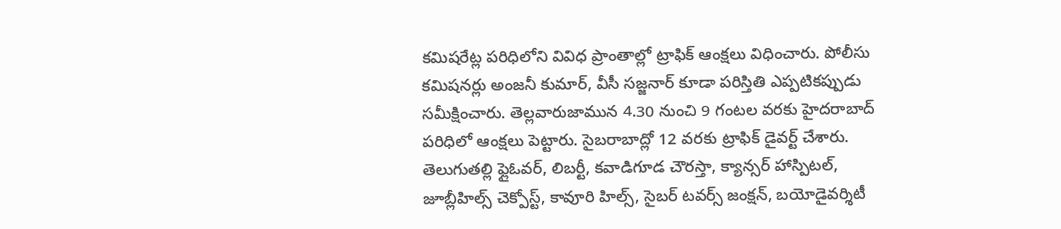కమిషరేట్ల పరిధిలోని వివిధ ప్రాంతాల్లో ట్రాఫిక్ ఆంక్షలు విధించారు. పోలీసు కమిషనర్లు అంజనీ కుమార్, వీసీ సజ్జనార్ కూడా పరిస్తితి ఎప్పటికప్పుడు సమీక్షించారు. తెల్లవారుజామున 4.30 నుంచి 9 గంటల వరకు హైదరాబాద్ పరిధిలో ఆంక్షలు పెట్టారు. సైబరాబాద్లో 12 వరకు ట్రాఫిక్ డైవర్ట్ చేశారు. తెలుగుతల్లి ఫ్లైఓవర్, లిబర్టీ, కవాడిగూడ చౌరస్తా, క్యాన్సర్ హాస్పిటల్, జూబ్లీహిల్స్ చెక్పోస్ట్, కావూరి హిల్స్, సైబర్ టవర్స్ జంక్షన్, బయోడైవర్శిటీ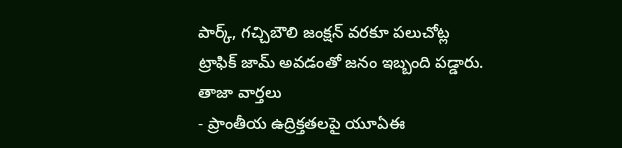పార్క్, గచ్చిబౌలి జంక్షన్ వరకూ పలుచోట్ల ట్రాఫిక్ జామ్ అవడంతో జనం ఇబ్బంది పడ్డారు.
తాజా వార్తలు
- ప్రాంతీయ ఉద్రిక్తతలపై యూఏఈ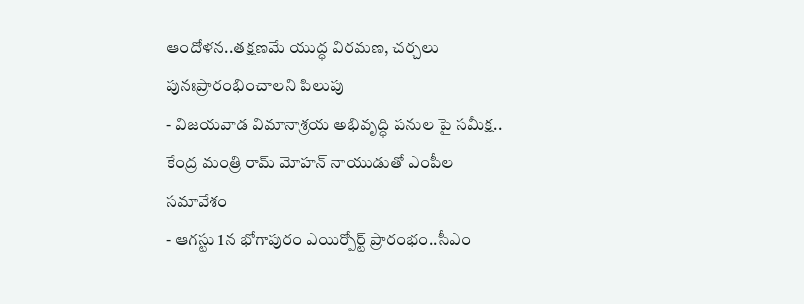ఆందోళన..తక్షణమే యుద్ధ విరమణ, చర్చలు పునఃప్రారంభించాలని పిలుపు
- విజయవాడ విమానాశ్రయ అభివృద్ధి పనుల పై సమీక్ష.. కేంద్ర మంత్రి రామ్ మోహన్ నాయుడుతో ఎంపీల సమావేశం
- ఆగస్టు 1న భోగాపురం ఎయిర్పోర్ట్ ప్రారంభం..సీఎం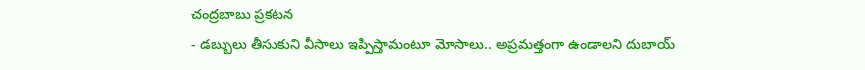చంద్రబాబు ప్రకటన
- డబ్బులు తీసుకుని వీసాలు ఇప్పిస్తామంటూ మోసాలు.. అప్రమత్తంగా ఉండాలని దుబాయ్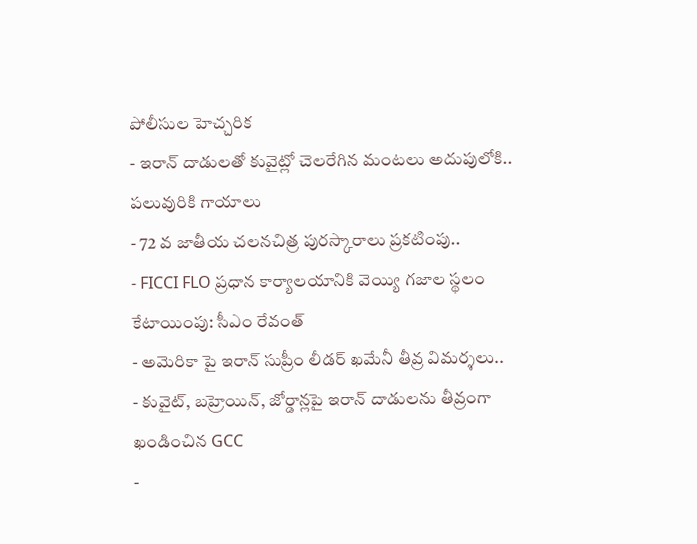పోలీసుల హెచ్చరిక
- ఇరాన్ దాడులతో కువైట్లో చెలరేగిన మంటలు అదుపులోకి.. పలువురికి గాయాలు
- 72 వ జాతీయ చలనచిత్ర పురస్కారాలు ప్రకటింపు..
- FICCI FLO ప్రధాన కార్యాలయానికి వెయ్యి గజాల స్థలం కేటాయింపు: సీఎం రేవంత్
- అమెరికా పై ఇరాన్ సుప్రీం లీడర్ ఖమేనీ తీవ్ర విమర్శలు..
- కువైట్, బహ్రెయిన్, జోర్డాన్లపై ఇరాన్ దాడులను తీవ్రంగా ఖండించిన GCC
-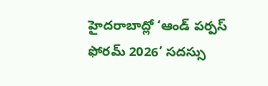హైదరాబాద్లో ‘ఆండ్ పర్పస్ ఫోరమ్ 2026’ సదస్సు